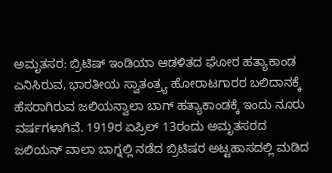ಅಮೃತಸರ: ಬ್ರಿಟಿಷ್ ಇಂಡಿಯಾ ಆಡಳಿತದ ಘೋರ ಹತ್ಯಾಕಾಂಡ ಎನಿಸಿರುವ, ಭಾರತೀಯ ಸ್ವಾತಂತ್ರ್ಯ ಹೋರಾಟಗಾರರ ಬಲಿದಾನಕ್ಕೆ ಹೆಸರಾಗಿರುವ ಜಲಿಯನ್ವಾಲಾ ಬಾಗ್ ಹತ್ಯಾಕಾಂಡಕ್ಕೆ ಇಂದು ನೂರು ವರ್ಷಗಳಾಗಿವೆ. 1919ರ ಏಪ್ರಿಲ್ 13ರಂದು ಅಮೃತಸರದ ಜಲಿಯನ್ ವಾಲಾ ಬಾಗ್ನಲ್ಲಿ ನಡೆದ ಬ್ರಿಟಿಷರ ಅಟ್ಟಹಾಸದಲ್ಲಿ ಮಡಿದ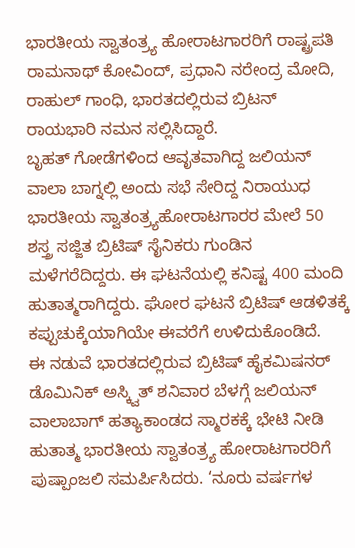ಭಾರತೀಯ ಸ್ವಾತಂತ್ರ್ಯ ಹೋರಾಟಗಾರರಿಗೆ ರಾಷ್ಟ್ರಪತಿ ರಾಮನಾಥ್ ಕೋವಿಂದ್, ಪ್ರಧಾನಿ ನರೇಂದ್ರ ಮೋದಿ, ರಾಹುಲ್ ಗಾಂಧಿ, ಭಾರತದಲ್ಲಿರುವ ಬ್ರಿಟನ್ ರಾಯಭಾರಿ ನಮನ ಸಲ್ಲಿಸಿದ್ದಾರೆ.
ಬೃಹತ್ ಗೋಡೆಗಳಿಂದ ಆವೃತವಾಗಿದ್ದ ಜಲಿಯನ್ ವಾಲಾ ಬಾಗ್ನಲ್ಲಿ ಅಂದು ಸಭೆ ಸೇರಿದ್ದ ನಿರಾಯುಧ ಭಾರತೀಯ ಸ್ವಾತಂತ್ರ್ಯಹೋರಾಟಗಾರರ ಮೇಲೆ 50 ಶಸ್ತ್ರ ಸಜ್ಜಿತ ಬ್ರಿಟಿಷ್ ಸೈನಿಕರು ಗುಂಡಿನ ಮಳೆಗರೆದಿದ್ದರು. ಈ ಘಟನೆಯಲ್ಲಿ ಕನಿಷ್ಟ 400 ಮಂದಿ ಹುತಾತ್ಮರಾಗಿದ್ದರು. ಘೋರ ಘಟನೆ ಬ್ರಿಟಿಷ್ ಆಡಳಿತಕ್ಕೆ ಕಪ್ಪುಚುಕ್ಕೆಯಾಗಿಯೇ ಈವರೆಗೆ ಉಳಿದುಕೊಂಡಿದೆ.
ಈ ನಡುವೆ ಭಾರತದಲ್ಲಿರುವ ಬ್ರಿಟಿಷ್ ಹೈಕಮಿಷನರ್ ಡೊಮಿನಿಕ್ ಅಸ್ಕ್ವಿತ್ ಶನಿವಾರ ಬೆಳಗ್ಗೆ ಜಲಿಯನ್ ವಾಲಾಬಾಗ್ ಹತ್ಯಾಕಾಂಡದ ಸ್ಮಾರಕಕ್ಕೆ ಭೇಟಿ ನೀಡಿ ಹುತಾತ್ಮ ಭಾರತೀಯ ಸ್ವಾತಂತ್ರ್ಯ ಹೋರಾಟಗಾರರಿಗೆ ಪುಷ್ಪಾಂಜಲಿ ಸಮರ್ಪಿಸಿದರು. ‘ನೂರು ವರ್ಷಗಳ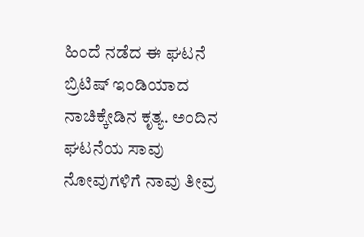ಹಿಂದೆ ನಡೆದ ಈ ಘಟನೆ ಬ್ರಿಟಿಷ್ ಇಂಡಿಯಾದ ನಾಚಿಕ್ಕೇಡಿನ ಕೃತ್ಯ. ಅಂದಿನ ಘಟನೆಯ ಸಾವು ನೋವುಗಳಿಗೆ ನಾವು ತೀವ್ರ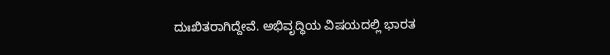ದುಃಖಿತರಾಗಿದ್ದೇವೆ. ಅಭಿವೃದ್ಧಿಯ ವಿಷಯದಲ್ಲಿ ಭಾರತ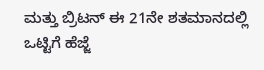ಮತ್ತು ಬ್ರಿಟನ್ ಈ 21ನೇ ಶತಮಾನದಲ್ಲಿ ಒಟ್ಟಿಗೆ ಹೆಜ್ಜೆ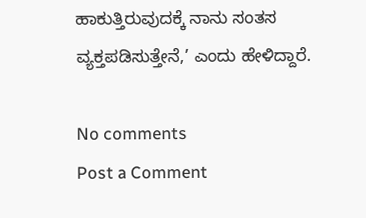ಹಾಕುತ್ತಿರುವುದಕ್ಕೆ ನಾನು ಸಂತಸ ವ್ಯಕ್ತಪಡಿಸುತ್ತೇನೆ,’ ಎಂದು ಹೇಳಿದ್ದಾರೆ.

No comments
Post a Comment